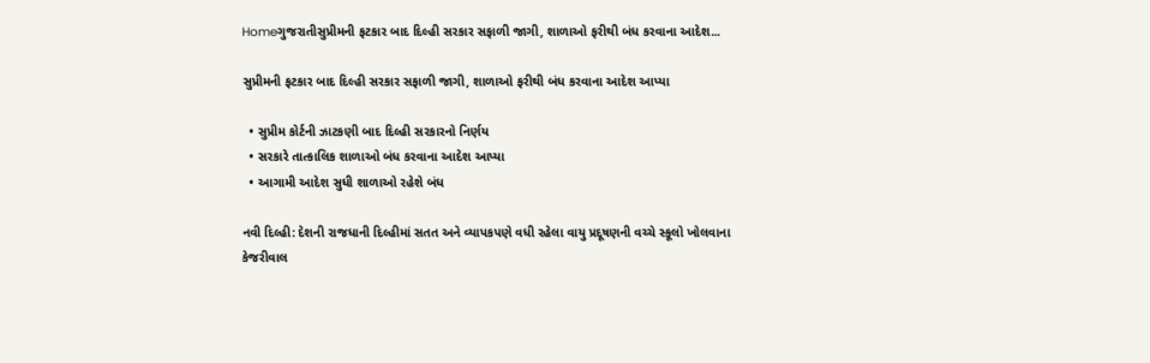Homeગુજરાતીસુપ્રીમની ફટકાર બાદ દિલ્હી સરકાર સફાળી જાગી, શાળાઓ ફરીથી બંધ કરવાના આદેશ...

સુપ્રીમની ફટકાર બાદ દિલ્હી સરકાર સફાળી જાગી, શાળાઓ ફરીથી બંધ કરવાના આદેશ આપ્યા

  • સુપ્રીમ કોર્ટની ઝાટકણી બાદ દિલ્હી સરકારનો નિર્ણય
  • સરકારે તાત્કાલિક શાળાઓ બંધ કરવાના આદેશ આપ્યા
  • આગામી આદેશ સુધી શાળાઓ રહેશે બંધ

નવી દિલ્હી: દેશની રાજધાની દિલ્હીમાં સતત અને વ્યાપકપણે વધી રહેલા વાયુ પ્રદૂષણની વચ્ચે સ્કૂલો ખોલવાના કેજરીવાલ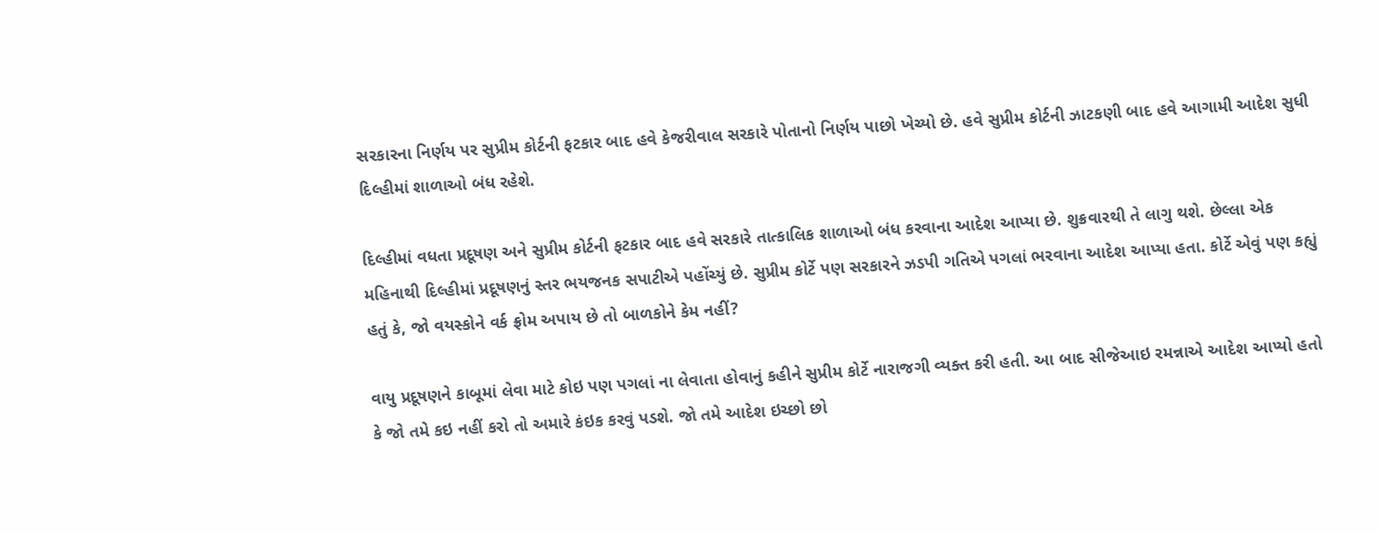સરકારના નિર્ણય પર સુપ્રીમ કોર્ટની ફટકાર બાદ હવે કેજરીવાલ સરકારે પોતાનો નિર્ણય પાછો ખેચ્યો છે. હવે સુપ્રીમ કોર્ટની ઝાટકણી બાદ હવે આગામી આદેશ સુધી દિલ્હીમાં શાળાઓ બંધ રહેશે.

દિલ્હીમાં વધતા પ્રદૂષણ અને સુપ્રીમ કોર્ટની ફટકાર બાદ હવે સરકારે તાત્કાલિક શાળાઓ બંધ કરવાના આદેશ આપ્યા છે. શુક્રવારથી તે લાગુ થશે. છેલ્લા એક મહિનાથી દિલ્હીમાં પ્રદૂષણનું સ્તર ભયજનક સપાટીએ પહોંચ્યું છે. સુપ્રીમ કોર્ટે પણ સરકારને ઝડપી ગતિએ પગલાં ભરવાના આદેશ આપ્યા હતા. કોર્ટે એવું પણ કહ્યું હતું કે, જો વયસ્કોને વર્ક ફ્રોમ અપાય છે તો બાળકોને કેમ નહીં?

વાયુ પ્રદૂષણને કાબૂમાં લેવા માટે કોઇ પણ પગલાં ના લેવાતા હોવાનું કહીને સુપ્રીમ કોર્ટે નારાજગી વ્યક્ત કરી હતી. આ બાદ સીજેઆઇ રમન્નાએ આદેશ આપ્યો હતો કે જો તમે કઇ નહીં કરો તો અમારે કંઇક કરવું પડશે. જો તમે આદેશ ઇચ્છો છો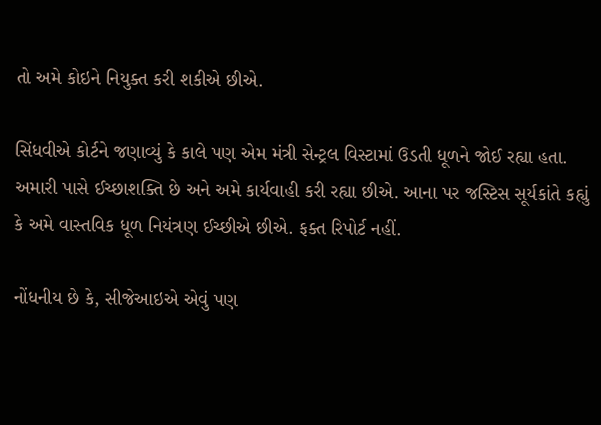તો અમે કોઇને નિયુક્ત કરી શકીએ છીએ.

સિંધવીએ કોર્ટને જણાવ્યું કે કાલે પણ એમ મંત્રી સેન્ટ્રલ વિસ્ટામાં ઉડતી ધૂળને જોઈ રહ્યા હતા. અમારી પાસે ઈચ્છાશક્તિ છે અને અમે કાર્યવાહી કરી રહ્યા છીએ. આના પર જસ્ટિસ સૂર્યકાંતે કહ્યું કે અમે વાસ્તવિક ધૂળ નિયંત્રણ ઈચ્છીએ છીએ. ફક્ત રિપોર્ટ નહીં.

નોંધનીય છે કે, સીજેઆઇએ એવું પણ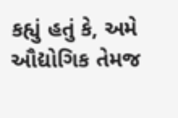કહ્યું હતું કે, અમે ઔદ્યોગિક તેમજ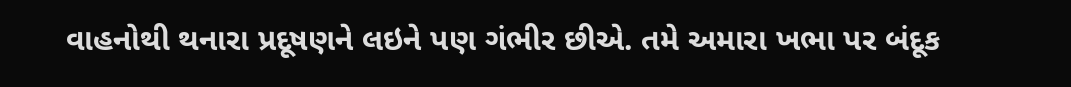વાહનોથી થનારા પ્રદૂષણને લઇને પણ ગંભીર છીએ. તમે અમારા ખભા પર બંદૂક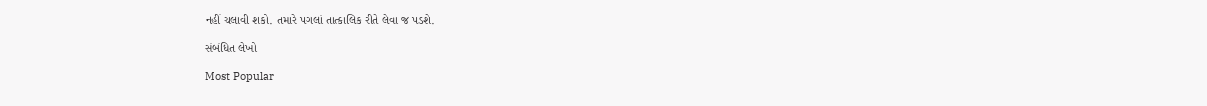નહીં ચલાવી શકો. તમારે પગલાં તાત્કાલિક રીતે લેવા જ પડશે.

સંબંધિત લેખો

Most Popular